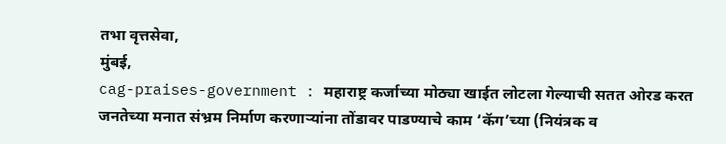तभा वृत्तसेवा,
मुंबई,
cag-praises-government : महाराष्ट्र कर्जाच्या मोठ्या खाईत लोटला गेल्याची सतत ओरड करत जनतेच्या मनात संभ्रम निर्माण करणाऱ्यांना तोंडावर पाडण्याचे काम ‘कॅग’च्या (नियंत्रक व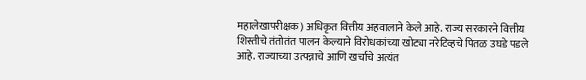महालेखापरीक्षक) अधिकृत वित्तीय अहवालाने केले आहे. राज्य सरकारने वित्तीय शिस्तीचे तंतोतंत पालन केल्याने विरोधकांच्या खोट्या नरेटिव्हचे पितळ उघडे पडले आहे. राज्याच्या उत्पन्नाचे आणि खर्चाचे अत्यंत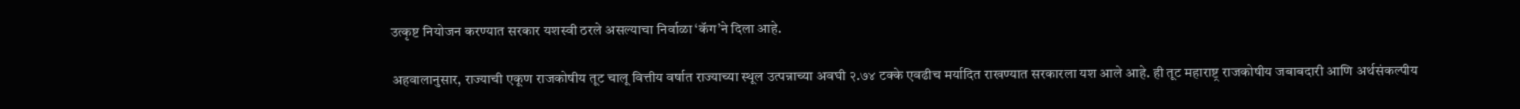उत्कृष्ट नियोजन करण्यात सरकार यशस्वी ठरले असल्याचा निर्वाळा ‘कॅग’ने दिला आहे.

अहवालानुसार, राज्याची एकूण राजकोषीय तूट चालू वित्तीय वर्षात राज्याच्या स्थूल उत्पन्नाच्या अवघी २.७४ टक्के एवढीच मर्यादित राखण्यात सरकारला यश आले आहे. ही तूट महाराष्ट्र राजकोषीय जबाबदारी आणि अर्थसंकल्पीय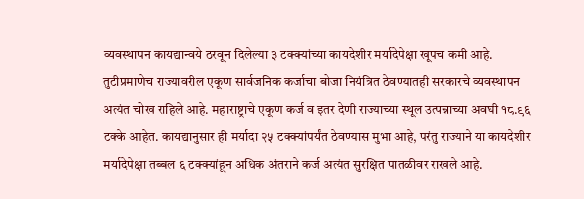व्यवस्थापन कायद्यान्वये ठरवून दिलेल्या ३ टक्क्यांच्या कायदेशीर मर्यादेपेक्षा खूपच कमी आहे. तुटीप्रमाणेच राज्यावरील एकूण सार्वजनिक कर्जाचा बोजा नियंत्रित ठेवण्यातही सरकारचे व्यवस्थापन अत्यंत चोख राहिले आहे. महाराष्ट्राचे एकूण कर्ज व इतर देणी राज्याच्या स्थूल उत्पन्नाच्या अवघी १८.९६ टक्के आहेत. कायद्यानुसार ही मर्यादा २५ टक्क्यांपर्यंत ठेवण्यास मुभा आहे, परंतु राज्याने या कायदेशीर मर्यादेपेक्षा तब्बल ६ टक्क्यांहून अधिक अंतराने कर्ज अत्यंत सुरक्षित पातळीवर राखले आहे.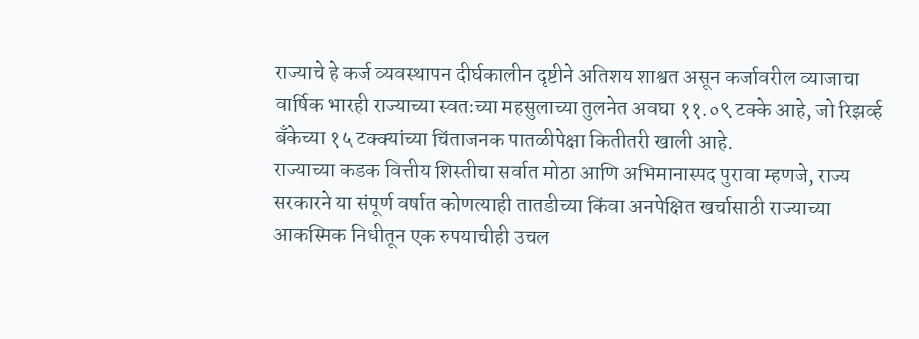राज्याचे हे कर्ज व्यवस्थापन दीर्घकालीन दृष्टीने अतिशय शाश्वत असून कर्जावरील व्याजाचा वार्षिक भारही राज्याच्या स्वतःच्या महसुलाच्या तुलनेत अवघा ११.०९ टक्के आहे, जो रिझर्व्ह बँकेच्या १५ टक्क्यांच्या चिंताजनक पातळीपेक्षा कितीतरी खाली आहे.
राज्याच्या कडक वित्तीय शिस्तीचा सर्वात मोठा आणि अभिमानास्पद पुरावा म्हणजे, राज्य सरकारने या संपूर्ण वर्षात कोणत्याही तातडीच्या किंवा अनपेक्षित खर्चासाठी राज्याच्या आकस्मिक निधीतून एक रुपयाचीही उचल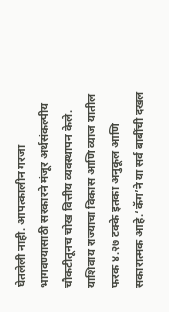घेतलेली नाही. आपत्कालीन गरजा भागवण्यासाठी सरकारने मंजूर अर्थसंकल्पीय चौकटीतूनच चोख वित्तीय व्यवस्थापन केले. याशिवाय राज्याचा विकास आणि व्याज यातील फरक ४.२७ टक्के इतका अनुकूल आणि सकारात्मक आहे.‘कॅग’ने या सर्व बाबींची दखल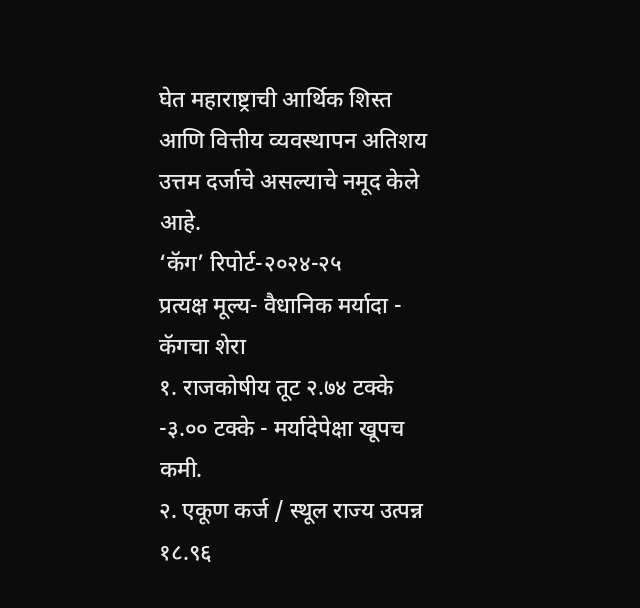घेत महाराष्ट्राची आर्थिक शिस्त आणि वित्तीय व्यवस्थापन अतिशय उत्तम दर्जाचे असल्याचे नमूद केले आहे.
‘कॅग’ रिपोर्ट-२०२४-२५
प्रत्यक्ष मूल्य- वैधानिक मर्यादा - कॅगचा शेरा
१. राजकोषीय तूट २.७४ टक्के -३.०० टक्के - मर्यादेपेक्षा खूपच कमी.
२. एकूण कर्ज / स्थूल राज्य उत्पन्न १८.९६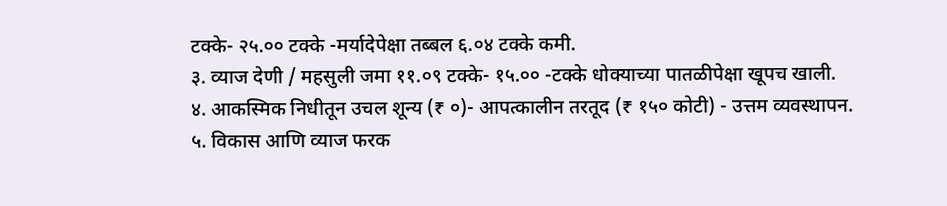टक्के- २५.०० टक्के -मर्यादेपेक्षा तब्बल ६.०४ टक्के कमी.
३. व्याज देणी / महसुली जमा ११.०९ टक्के- १५.०० -टक्के धोक्याच्या पातळीपेक्षा खूपच खाली.
४. आकस्मिक निधीतून उचल शून्य (₹ ०)- आपत्कालीन तरतूद (₹ १५० कोटी) - उत्तम व्यवस्थापन.
५. विकास आणि व्याज फरक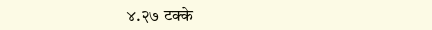४.२७ टक्के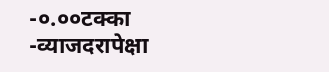-०.००टक्का -व्याजदरापेक्षा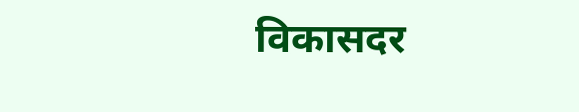विकासदर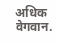अधिक वेगवान.